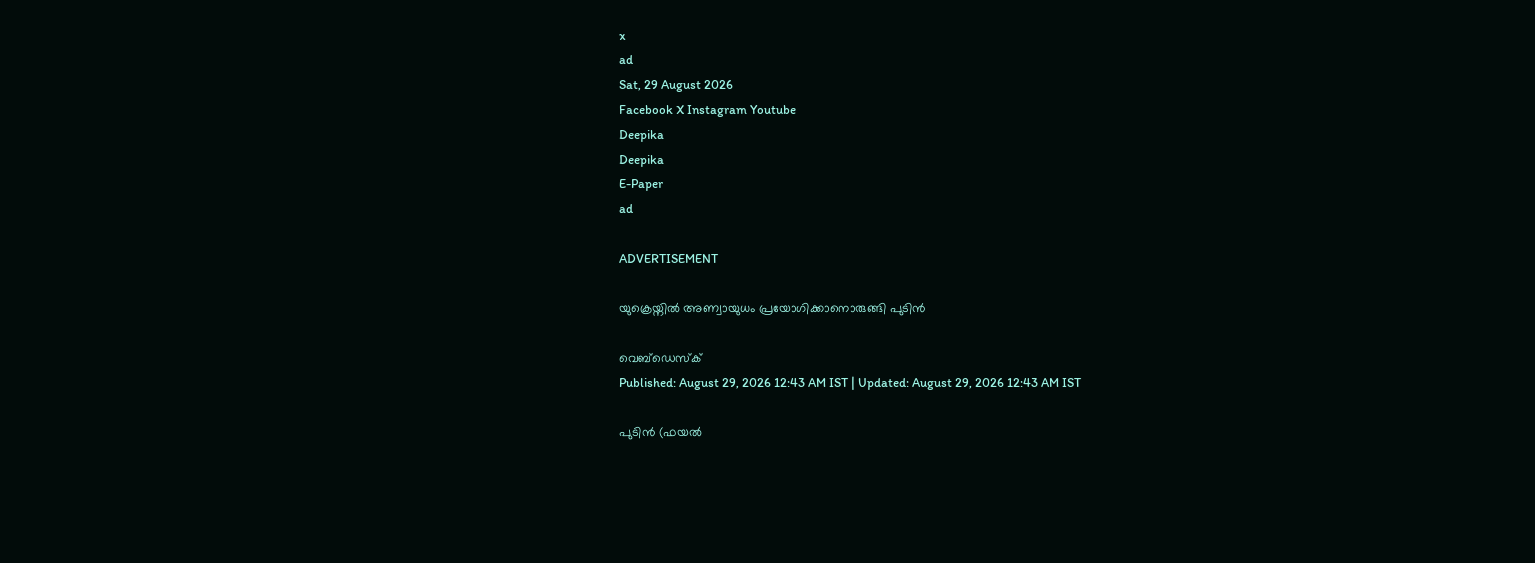x
ad
Sat, 29 August 2026
Facebook X Instagram Youtube
Deepika
Deepika
E-Paper
ad

ADVERTISEMENT

യുക്രെയ്നിൽ അണ്വായുധം പ്രയോഗിക്കാനൊരുങ്ങി പുടിൻ

വെബ്ഡെസ്ക്
Published: August 29, 2026 12:43 AM IST | Updated: August 29, 2026 12:43 AM IST

പുടിൻ (ഫയൽ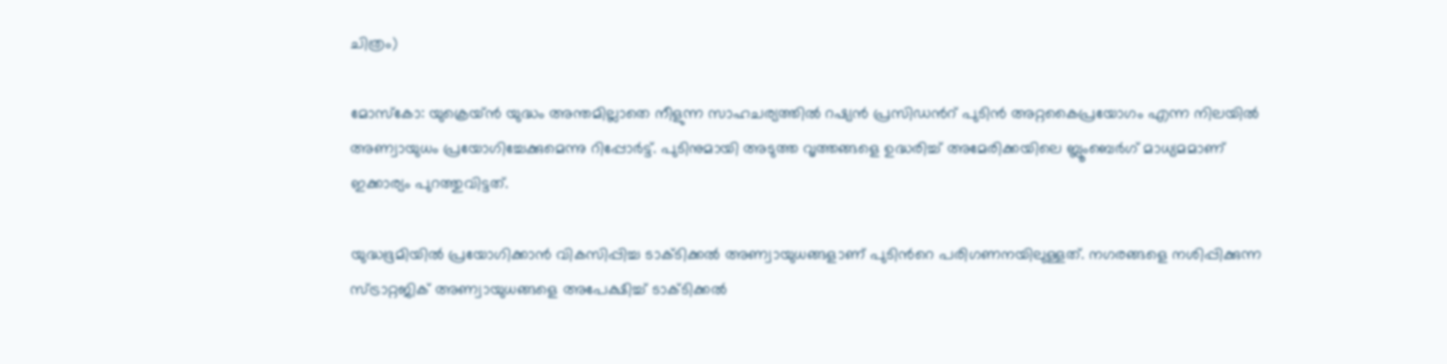ചിത്രം)

മോസ്കോ: യുക്രെയ്ൻ യുദ്ധം അന്തമില്ലാതെ നീളുന്ന സാഹചര്യത്തിൽ റഷ്യൻ പ്രസിഡന്‍റ് പുടിൻ അറ്റകൈപ്രയോഗം എന്ന നിലയിൽ അണ്വായുധം പ്രയോഗിച്ചേക്കുമെന്നു റിപ്പോർട്ട്. പുടിനുമായി അടുത്ത വൃത്തങ്ങളെ ഉദ്ധരിച്ച് അമേരിക്കയിലെ ബ്ലൂംബെർഗ് മാധ്യമമാണ് ഇക്കാര്യം പുറത്തുവിട്ടത്.

യുദ്ധഭൂമിയിൽ പ്രയോഗിക്കാൻ വികസിപ്പിച്ച ടാക്ടിക്കൽ അണ്വായുധങ്ങളാണ് പുടിന്‍റെ പരിഗണനയിലുള്ളത്. നഗരങ്ങളെ നശിപ്പിക്കുന്ന സ്ട്രാറ്റജിക് അണ്വായുധങ്ങളെ അപേക്ഷിച്ച് ടാക്‌ടിക്കൽ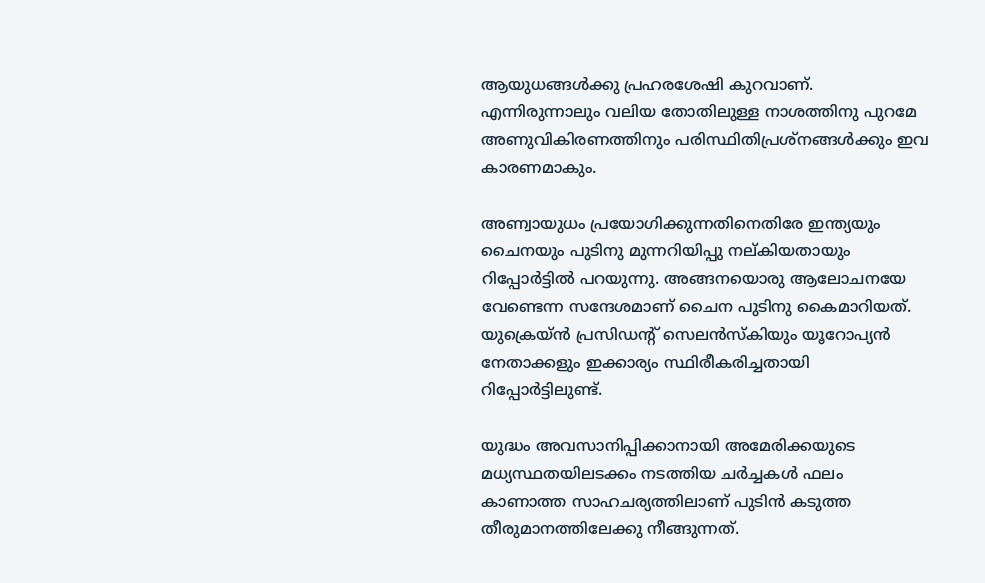ആയുധങ്ങൾക്കു പ്രഹരശേഷി കുറവാണ്. എന്നിരുന്നാലും വലിയ തോതിലുള്ള നാശത്തിനു പുറമേ അണുവികിരണത്തിനും പരിസ്ഥിതിപ്രശ്നങ്ങൾക്കും ഇവ കാരണമാകും.

അണ്വായുധം പ്രയോഗിക്കുന്നതിനെതിരേ ഇന്ത്യയും ചൈനയും പുടിനു മുന്നറിയിപ്പു നല്കിയതായും റിപ്പോർട്ടിൽ പറയുന്നു. അങ്ങനയൊരു ആലോചനയേ വേണ്ടെന്ന സന്ദേശമാണ് ചൈന പുടിനു കൈമാറിയത്. യുക്രെയ്ൻ പ്രസിഡന്‍റ് സെലൻസ്കിയും യൂറോപ്യൻ നേതാക്കളും ഇക്കാര്യം സ്ഥിരീകരിച്ചതായി റിപ്പോർട്ടിലുണ്ട്.

യുദ്ധം അവസാനിപ്പിക്കാനായി അമേരിക്കയുടെ മധ്യസ്ഥതയിലടക്കം നടത്തിയ ചർച്ചകൾ ഫലം കാണാത്ത സാഹചര്യത്തിലാണ് പുടിൻ കടുത്ത തീരുമാനത്തിലേക്കു നീങ്ങുന്നത്.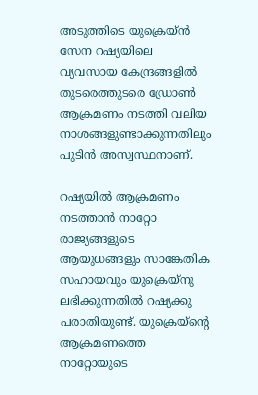അടുത്തിടെ യുക്രെയ്ൻ സേന റഷ്യയിലെ വ്യവസായ കേന്ദ്രങ്ങളിൽ തുടരെത്തുടരെ ഡ്രോൺ ആക്രമണം നടത്തി വലിയ നാശങ്ങളുണ്ടാക്കുന്നതിലും പുടിൻ അസ്വസ്ഥനാണ്.

റഷ്യയിൽ ആക്രമണം നടത്താൻ നാറ്റോ രാജ്യങ്ങളുടെ ആയുധങ്ങളും സാങ്കേതിക സഹായവും യുക്രെയ്നു ലഭിക്കുന്നതിൽ റഷ്യക്കു പരാതിയുണ്ട്. യുക്രെയ്ന്‍റെ ആക്രമണത്തെ നാറ്റോയുടെ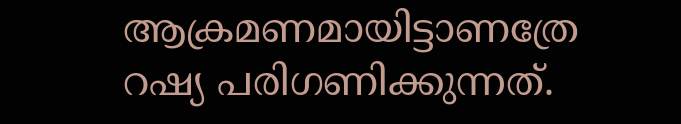ആക്രമണമായിട്ടാണത്രേ റഷ്യ പരിഗണിക്കുന്നത്.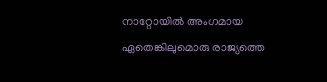നാറ്റോയിൽ അംഗമായ ഏതെങ്കിലുമൊരു രാജ്യത്തെ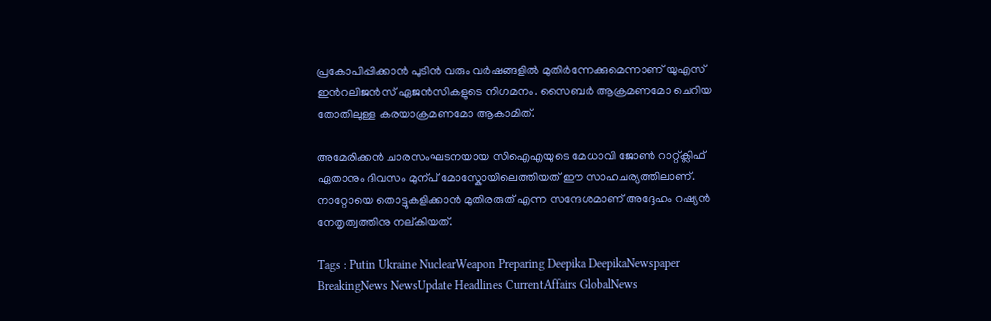പ്രകോപിപ്പിക്കാൻ പുടിൻ വരും വർഷങ്ങളിൽ മുതിർന്നേക്കുമെന്നാണ് യുഎസ് ഇന്‍റലിജൻസ് ഏജൻസികളുടെ നിഗമനം. സൈബർ ആക്രമണമോ ചെറിയ തോതിലുള്ള കരയാക്രമണമോ ആകാമിത്.

അമേരിക്കൻ ചാരസംഘടനയായ സിഐഎയുടെ മേധാവി ജോൺ റാറ്റ്ക്ലിഫ് ഏതാനും ദിവസം മുന്പ് മോസ്കോയിലെത്തിയത് ഈ സാഹചര്യത്തിലാണ്. നാറ്റോയെ തൊട്ടുകളിക്കാൻ മുതിരരുത് എന്ന സന്ദേശമാണ് അദ്ദേഹം റഷ്യൻ നേതൃത്വത്തിനു നല്കിയത്.

Tags : Putin Ukraine NuclearWeapon Preparing Deepika DeepikaNewspaper BreakingNews NewsUpdate Headlines CurrentAffairs GlobalNews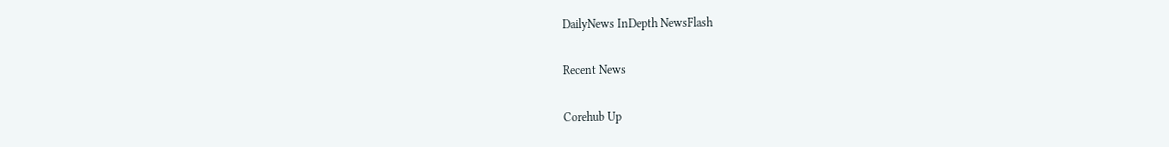DailyNews InDepth NewsFlash

Recent News

Corehub Up